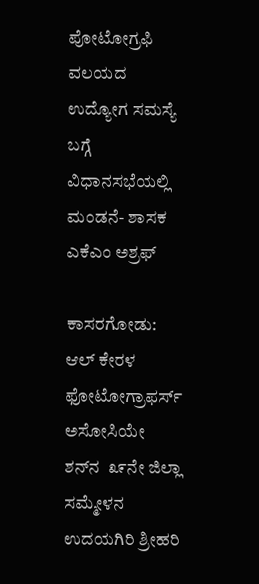ಪೋಟೋಗ್ರಫಿ ವಲಯದ ಉದ್ಯೋಗ ಸಮಸ್ಯೆ ಬಗ್ಗೆ ವಿಧಾನಸಭೆಯಲ್ಲಿ ಮಂಡನೆ- ಶಾಸಕ ಎಕೆಎಂ ಅಶ್ರಫ್

ಕಾಸರಗೋಡು: ಆಲ್ ಕೇರಳ ಫೋಟೋಗ್ರಾಫರ್ಸ್ ಅಸೋಸಿಯೇ ಶನ್‌ನ  ೩೯ನೇ ಜಿಲ್ಲಾ ಸಮ್ಮೇಳನ ಉದಯಗಿರಿ ಶ್ರೀಹರಿ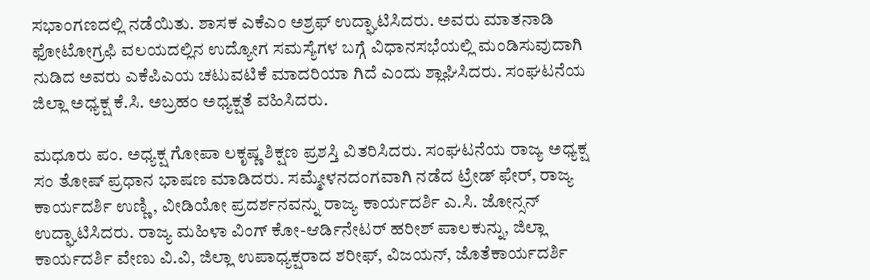ಸಭಾಂಗಣದಲ್ಲಿ ನಡೆಯಿತು. ಶಾಸಕ ಎಕೆಎಂ ಅಶ್ರಫ್ ಉದ್ಘಾಟಿಸಿದರು. ಅವರು ಮಾತನಾಡಿ ಫೋಟೋಗ್ರಫಿ ವಲಯದಲ್ಲಿನ ಉದ್ಯೋಗ ಸಮಸ್ಯೆಗಳ ಬಗ್ಗೆ ವಿಧಾನಸಭೆಯಲ್ಲಿ ಮಂಡಿಸುವುದಾಗಿ ನುಡಿದ ಅವರು ಎಕೆಪಿಎಯ ಚಟುವಟಿಕೆ ಮಾದರಿಯಾ ಗಿದೆ ಎಂದು ಶ್ಲಾಘಿಸಿದರು. ಸಂಘಟನೆಯ ಜಿಲ್ಲಾ ಅಧ್ಯಕ್ಷ ಕೆ.ಸಿ. ಅಬ್ರಹಂ ಅಧ್ಯಕ್ಷತೆ ವಹಿಸಿದರು.

ಮಧೂರು ಪಂ. ಅಧ್ಯಕ್ಷ ಗೋಪಾ ಲಕೃಷ್ಣ ಶಿಕ್ಷಣ ಪ್ರಶಸ್ತಿ ವಿತರಿಸಿದರು. ಸಂಘಟನೆಯ ರಾಜ್ಯ ಅಧ್ಯಕ್ಷ ಸಂ ತೋಷ್ ಪ್ರಧಾನ ಭಾಷಣ ಮಾಡಿದರು. ಸಮ್ಮೇಳನದಂಗವಾಗಿ ನಡೆದ ಟ್ರೇಡ್ ಫೇರ್, ರಾಜ್ಯ ಕಾರ್ಯದರ್ಶಿ ಉಣ್ಣಿ, ವೀಡಿಯೋ ಪ್ರದರ್ಶನವನ್ನು ರಾಜ್ಯ ಕಾರ್ಯದರ್ಶಿ ಎ.ಸಿ. ಜೋನ್ಸನ್ ಉದ್ಘಾಟಿಸಿದರು. ರಾಜ್ಯ ಮಹಿಳಾ ವಿಂಗ್ ಕೋ-ಆರ್ಡಿನೇಟರ್ ಹರೀಶ್ ಪಾಲಕುನ್ನು, ಜಿಲ್ಲಾ ಕಾರ್ಯದರ್ಶಿ ವೇಣು ವಿ.ವಿ, ಜಿಲ್ಲಾ ಉಪಾಧ್ಯಕ್ಷರಾದ ಶರೀಫ್, ವಿಜಯನ್, ಜೊತೆಕಾರ್ಯದರ್ಶಿ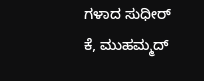ಗಳಾದ ಸುಧೀರ್ ಕೆ, ಮುಹಮ್ಮದ್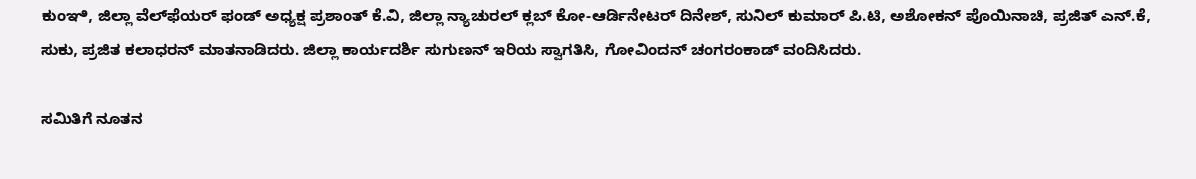ಕುಂಞಿ, ಜಿಲ್ಲಾ ವೆಲ್‌ಫೆಯರ್ ಫಂಡ್ ಅಧ್ಯಕ್ಷ ಪ್ರಶಾಂತ್ ಕೆ.ವಿ, ಜಿಲ್ಲಾ ನ್ಯಾಚುರಲ್ ಕ್ಲಬ್ ಕೋ-ಆರ್ಡಿನೇಟರ್ ದಿನೇಶ್, ಸುನಿಲ್ ಕುಮಾರ್ ಪಿ.ಟಿ, ಅಶೋಕನ್ ಪೊಯಿನಾಚಿ, ಪ್ರಜಿತ್ ಎನ್.ಕೆ, ಸುಕು, ಪ್ರಜಿತ ಕಲಾಧರನ್ ಮಾತನಾಡಿದರು. ಜಿಲ್ಲಾ ಕಾರ್ಯದರ್ಶಿ ಸುಗುಣನ್ ಇರಿಯ ಸ್ವಾಗತಿಸಿ, ಗೋವಿಂದನ್ ಚಂಗರಂಕಾಡ್ ವಂದಿಸಿದರು.

ಸಮಿತಿಗೆ ನೂತನ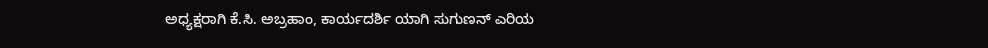ಅಧ್ಯಕ್ಷರಾಗಿ ಕೆ.ಸಿ. ಅಬ್ರಹಾಂ, ಕಾರ್ಯದರ್ಶಿ ಯಾಗಿ ಸುಗುಣನ್ ಎರಿಯ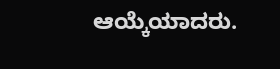ಆಯ್ಕೆಯಾದರು.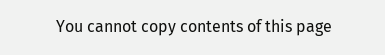You cannot copy contents of this page